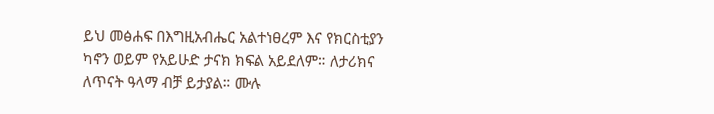ይህ መፅሐፍ በእግዚአብሔር አልተነፀረም እና የክርስቲያን ካኖን ወይም የአይሁድ ታናክ ክፍል አይደለም። ለታሪክና ለጥናት ዓላማ ብቻ ይታያል። ሙሉ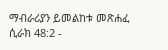ማብራሪያን ይመልከቱ መጽሐፈ ሲራክ 48:2 -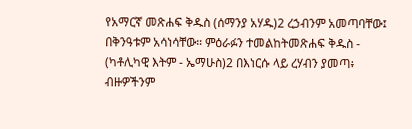የአማርኛ መጽሐፍ ቅዱስ (ሰማንያ አሃዱ)2 ረኃብንም አመጣባቸው፤ በቅንዓቱም አሳነሳቸው። ምዕራፉን ተመልከትመጽሐፍ ቅዱስ - (ካቶሊካዊ እትም - ኤማሁስ)2 በእነርሱ ላይ ረሃብን ያመጣ፥ ብዙዎችንም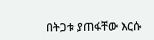በትጋቱ ያጠፋቸው እርሱ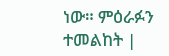ነው። ምዕራፉን ተመልከት |